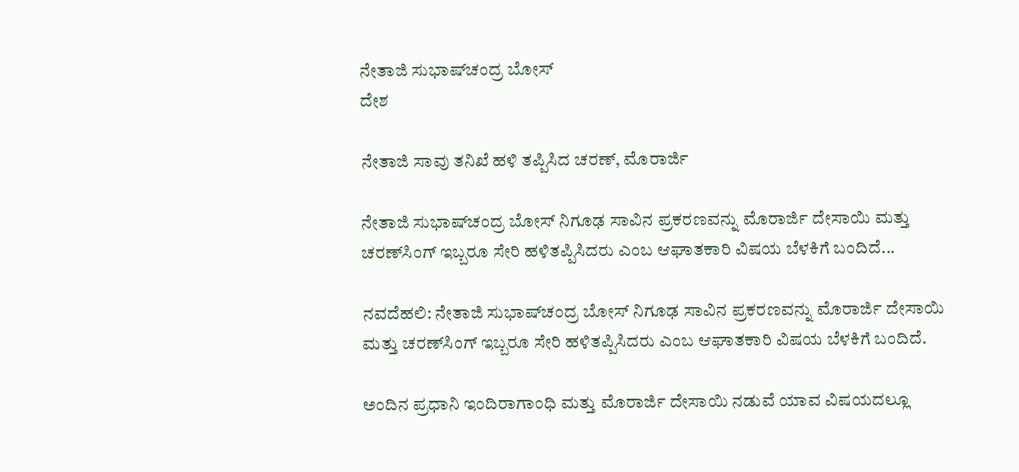ನೇತಾಜಿ ಸುಭಾಷ್‍ಚಂದ್ರ ಬೋಸ್
ದೇಶ

ನೇತಾಜಿ ಸಾವು ತನಿಖೆ ಹಳಿ ತಪ್ಪಿಸಿದ ಚರಣ್, ಮೊರಾರ್ಜಿ

ನೇತಾಜಿ ಸುಭಾಷ್‍ಚಂದ್ರ ಬೋಸ್ ನಿಗೂಢ ಸಾವಿನ ಪ್ರಕರಣವನ್ನು ಮೊರಾರ್ಜಿ ದೇಸಾಯಿ ಮತ್ತು ಚರಣ್‍ಸಿಂಗ್ ಇಬ್ಬರೂ ಸೇರಿ ಹಳಿತಪ್ಪಿಸಿದರು ಎಂಬ ಆಘಾತಕಾರಿ ವಿಷಯ ಬೆಳಕಿಗೆ ಬಂದಿದೆ...

ನವದೆಹಲಿ: ನೇತಾಜಿ ಸುಭಾಷ್‍ಚಂದ್ರ ಬೋಸ್ ನಿಗೂಢ ಸಾವಿನ ಪ್ರಕರಣವನ್ನು ಮೊರಾರ್ಜಿ ದೇಸಾಯಿ ಮತ್ತು ಚರಣ್‍ಸಿಂಗ್ ಇಬ್ಬರೂ ಸೇರಿ ಹಳಿತಪ್ಪಿಸಿದರು ಎಂಬ ಆಘಾತಕಾರಿ ವಿಷಯ ಬೆಳಕಿಗೆ ಬಂದಿದೆ.

ಅಂದಿನ ಪ್ರಧಾನಿ ಇಂದಿರಾಗಾಂಧಿ ಮತ್ತು ಮೊರಾರ್ಜಿ ದೇಸಾಯಿ ನಡುವೆ ಯಾವ ವಿಷಯದಲ್ಲೂ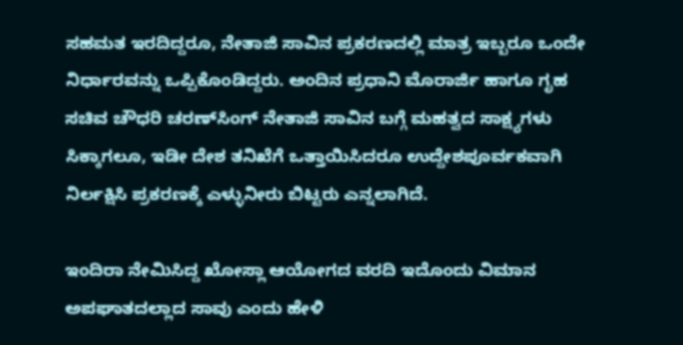ಸಹಮತ ಇರದಿದ್ದರೂ, ನೇತಾಜಿ ಸಾವಿನ ಪ್ರಕರಣದಲ್ಲಿ ಮಾತ್ರ ಇಬ್ಬರೂ ಒಂದೇ ನಿರ್ಧಾರವನ್ನು ಒಪ್ಪಿಕೊಂಡಿದ್ದರು. ಅಂದಿನ ಪ್ರಧಾನಿ ಮೊರಾರ್ಜಿ ಹಾಗೂ ಗೃಹ ಸಚಿವ ಚೌಧರಿ ಚರಣ್‍ಸಿಂಗ್ ನೇತಾಜಿ ಸಾವಿನ ಬಗ್ಗೆ ಮಹತ್ವದ ಸಾಕ್ಷ್ಯಗಳು ಸಿಕ್ಕಾಗಲೂ, ಇಡೀ ದೇಶ ತನಿಖೆಗೆ ಒತ್ತಾಯಿಸಿದರೂ ಉದ್ದೇಶಪೂರ್ವಕವಾಗಿ ನಿರ್ಲಕ್ಷಿಸಿ ಪ್ರಕರಣಕ್ಕೆ ಎಳ್ಳುನೀರು ಬಿಟ್ಟರು ಎನ್ನಲಾಗಿದೆ.

ಇಂದಿರಾ ನೇಮಿಸಿದ್ದ ಖೋಸ್ಲಾ ಆಯೋಗದ ವರದಿ ಇದೊಂದು ವಿಮಾನ ಅಪಘಾತದಲ್ಲಾದ ಸಾವು ಎಂದು ಹೇಳಿ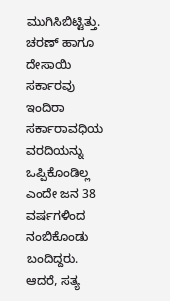ಮುಗಿಸಿಬಿಟ್ಟಿತ್ತು. ಚರಣ್ ಹಾಗೂ ದೇಸಾಯಿ ಸರ್ಕಾರವು ಇಂದಿರಾ ಸರ್ಕಾರಾವಧಿಯ ವರದಿಯನ್ನು ಒಪ್ಪಿಕೊಂಡಿಲ್ಲ ಎಂದೇ ಜನ 38 ವರ್ಷಗಳಿಂದ ನಂಬಿಕೊಂಡು ಬಂದಿದ್ದರು. ಆದರೆ, ಸತ್ಯ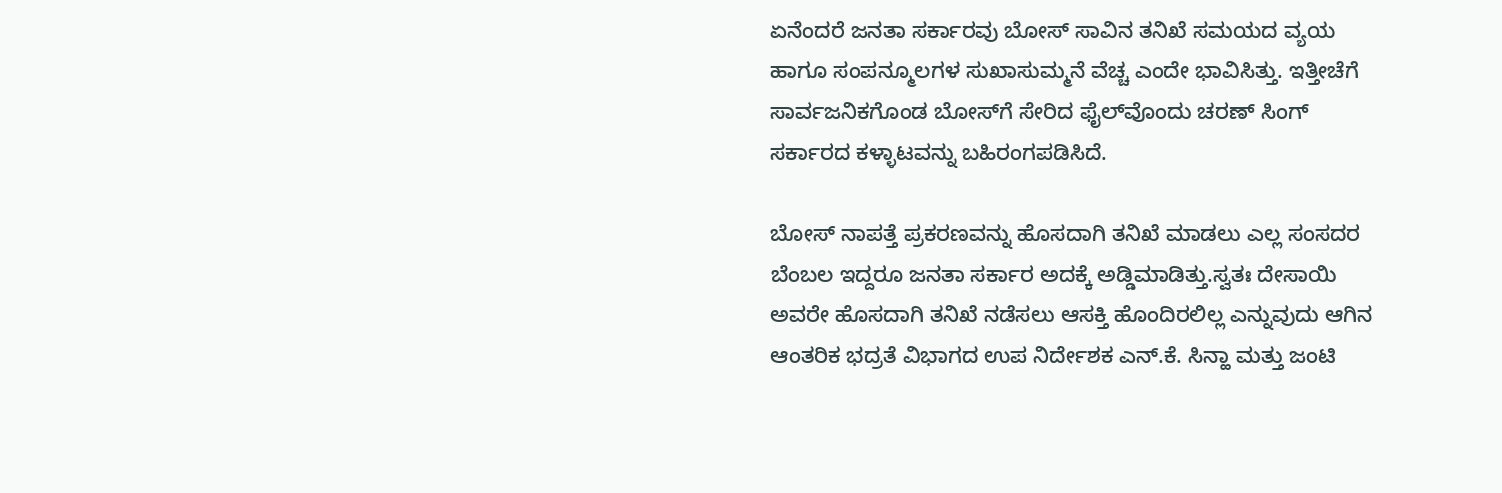ಏನೆಂದರೆ ಜನತಾ ಸರ್ಕಾರವು ಬೋಸ್ ಸಾವಿನ ತನಿಖೆ ಸಮಯದ ವ್ಯಯ ಹಾಗೂ ಸಂಪನ್ಮೂಲಗಳ ಸುಖಾಸುಮ್ಮನೆ ವೆಚ್ಚ ಎಂದೇ ಭಾವಿಸಿತ್ತು. ಇತ್ತೀಚೆಗೆ ಸಾರ್ವಜನಿಕಗೊಂಡ ಬೋಸ್‍ಗೆ ಸೇರಿದ ಫೈಲ್‍ವೊಂದು ಚರಣ್ ಸಿಂಗ್ ಸರ್ಕಾರದ ಕಳ್ಳಾಟವನ್ನು ಬಹಿರಂಗಪಡಿಸಿದೆ.

ಬೋಸ್ ನಾಪತ್ತೆ ಪ್ರಕರಣವನ್ನು ಹೊಸದಾಗಿ ತನಿಖೆ ಮಾಡಲು ಎಲ್ಲ ಸಂಸದರ ಬೆಂಬಲ ಇದ್ದರೂ ಜನತಾ ಸರ್ಕಾರ ಅದಕ್ಕೆ ಅಡ್ಡಿಮಾಡಿತ್ತು.ಸ್ವತಃ ದೇಸಾಯಿ ಅವರೇ ಹೊಸದಾಗಿ ತನಿಖೆ ನಡೆಸಲು ಆಸಕ್ತಿ ಹೊಂದಿರಲಿಲ್ಲ ಎನ್ನುವುದು ಆಗಿನ ಆಂತರಿಕ ಭದ್ರತೆ ವಿಭಾಗದ ಉಪ ನಿರ್ದೇಶಕ ಎನ್.ಕೆ. ಸಿನ್ಹಾ ಮತ್ತು ಜಂಟಿ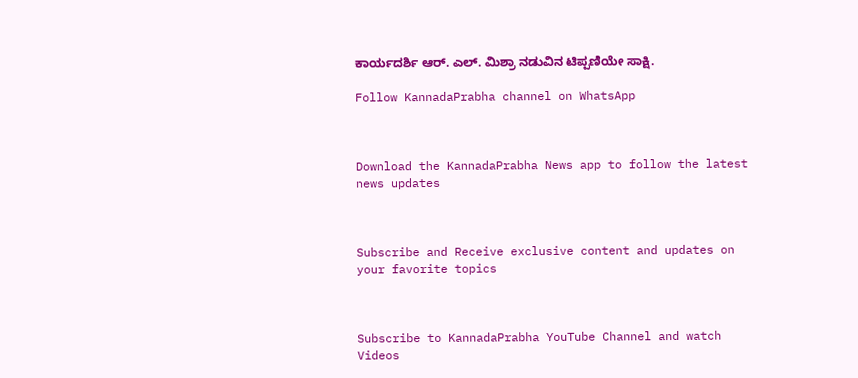ಕಾರ್ಯದರ್ಶಿ ಆರ್. ಎಲ್. ಮಿಶ್ರಾ ನಡುವಿನ ಟಿಪ್ಪಣಿಯೇ ಸಾಕ್ಷಿ.

Follow KannadaPrabha channel on WhatsApp



Download the KannadaPrabha News app to follow the latest news updates



Subscribe and Receive exclusive content and updates on your favorite topics



Subscribe to KannadaPrabha YouTube Channel and watch Videos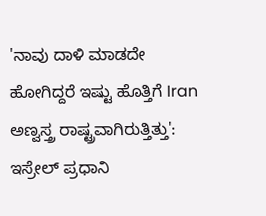'ನಾವು ದಾಳಿ ಮಾಡದೇ ಹೋಗಿದ್ದರೆ ಇಷ್ಟು ಹೊತ್ತಿಗೆ Iran ಅಣ್ವಸ್ತ್ರ ರಾಷ್ಟ್ರವಾಗಿರುತ್ತಿತ್ತು': ಇಸ್ರೇಲ್ ಪ್ರಧಾನಿ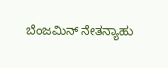ಬೆಂಜಮಿನ್ ನೇತನ್ಯಾಹು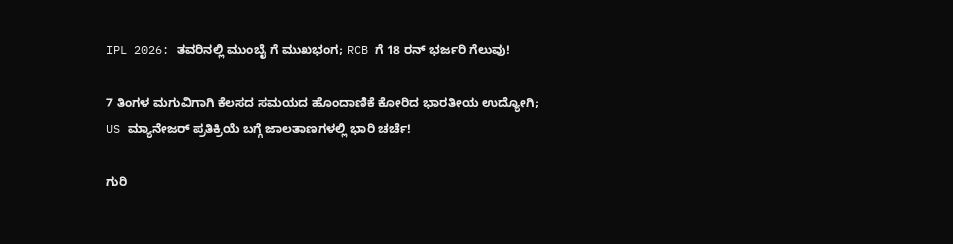IPL 2026: ತವರಿನಲ್ಲಿ ಮುಂಬೈ ಗೆ ಮುಖಭಂಗ; RCB ಗೆ 18 ರನ್ ಭರ್ಜರಿ ಗೆಲುವು!

7 ತಿಂಗಳ ಮಗುವಿಗಾಗಿ ಕೆಲಸದ ಸಮಯದ ಹೊಂದಾಣಿಕೆ ಕೋರಿದ ಭಾರತೀಯ ಉದ್ಯೋಗಿ; US ಮ್ಯಾನೇಜರ್ ಪ್ರತಿಕ್ರಿಯೆ ಬಗ್ಗೆ ಜಾಲತಾಣಗಳಲ್ಲಿ ಭಾರಿ ಚರ್ಚೆ!

ಗುರಿ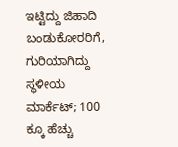ಇಟ್ಟಿದ್ದು ಜಿಹಾದಿ ಬಂಡುಕೋರರಿಗೆ, ಗುರಿಯಾಗಿದ್ದು ಸ್ಥಳೀಯ ಮಾರ್ಕೆಟ್; 100 ಕ್ಕೂ ಹೆಚ್ಚು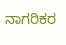ನಾಗರಿಕರ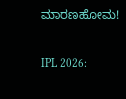ಮಾರಣಹೋಮ!

IPL 2026: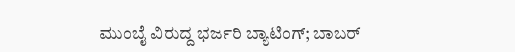ಮುಂಬೈ ವಿರುದ್ದ ಭರ್ಜರಿ ಬ್ಯಾಟಿಂಗ್; ಬಾಬರ್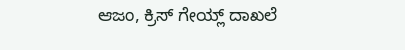ಆಜಂ, ಕ್ರಿಸ್ ಗೇಯ್ಲ್ ದಾಖಲೆ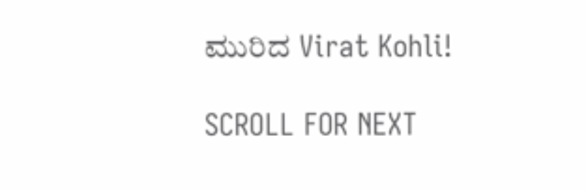ಮುರಿದ Virat Kohli!

SCROLL FOR NEXT